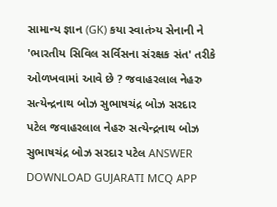સામાન્ય જ્ઞાન (GK) કયા સ્વાતંત્ર્ય સેનાની ને 'ભારતીય સિવિલ સર્વિસના સંરક્ષક સંત' તરીકે ઓળખવામાં આવે છે ? જવાહરલાલ નેહરુ સત્યેન્દ્રનાથ બોઝ સુભાષચંદ્ર બોઝ સરદાર પટેલ જવાહરલાલ નેહરુ સત્યેન્દ્રનાથ બોઝ સુભાષચંદ્ર બોઝ સરદાર પટેલ ANSWER DOWNLOAD GUJARATI MCQ APP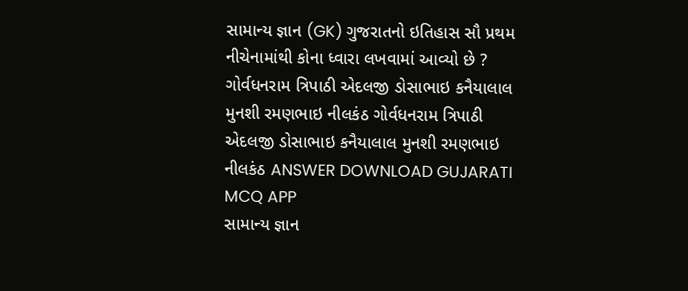સામાન્ય જ્ઞાન (GK) ગુજરાતનો ઇતિહાસ સૌ પ્રથમ નીચેનામાંથી કોના ધ્વારા લખવામાં આવ્યો છે ? ગોર્વધનરામ ત્રિપાઠી એદલજી ડોસાભાઇ કનૈયાલાલ મુનશી રમણભાઇ નીલકંઠ ગોર્વધનરામ ત્રિપાઠી એદલજી ડોસાભાઇ કનૈયાલાલ મુનશી રમણભાઇ નીલકંઠ ANSWER DOWNLOAD GUJARATI MCQ APP
સામાન્ય જ્ઞાન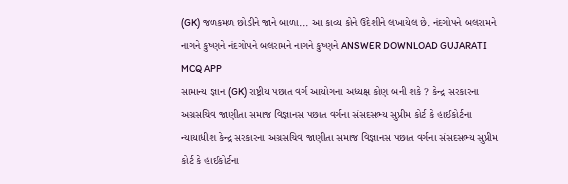(GK) જળકમળ છોડીને જાને બાળા... આ કાવ્ય કોને ઉદેશીને લખાયેલ છે. નંદગોપને બલરામને નાગને કુષ્ણને નંદગોપને બલરામને નાગને કુષ્ણને ANSWER DOWNLOAD GUJARATI MCQ APP
સામાન્ય જ્ઞાન (GK) રાષ્ટ્રીય પછાત વર્ગ આયોગના અધ્યક્ષ કોણ બની શકે ? કેન્દ્ર સરકારના અગ્રસચિવ જાણીતા સમાજ વિજ્ઞાનસ પછાત વર્ગના સંસદસભ્ય સુપ્રીમ કોર્ટ કે હાઈકોર્ટના ન્યાયાધીશ કેન્દ્ર સરકારના અગ્રસચિવ જાણીતા સમાજ વિજ્ઞાનસ પછાત વર્ગના સંસદસભ્ય સુપ્રીમ કોર્ટ કે હાઈકોર્ટના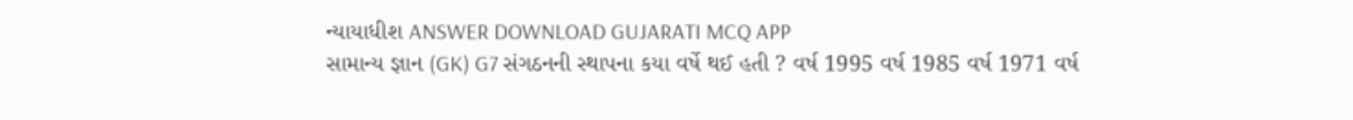ન્યાયાધીશ ANSWER DOWNLOAD GUJARATI MCQ APP
સામાન્ય જ્ઞાન (GK) G7 સંગઠનની સ્થાપના કયા વર્ષે થઈ હતી ? વર્ષ 1995 વર્ષ 1985 વર્ષ 1971 વર્ષ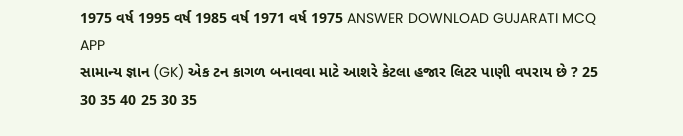1975 વર્ષ 1995 વર્ષ 1985 વર્ષ 1971 વર્ષ 1975 ANSWER DOWNLOAD GUJARATI MCQ APP
સામાન્ય જ્ઞાન (GK) એક ટન કાગળ બનાવવા માટે આશરે કેટલા હજાર લિટર પાણી વપરાય છે ? 25 30 35 40 25 30 35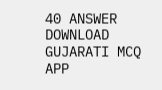40 ANSWER DOWNLOAD GUJARATI MCQ APP